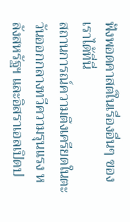ฟังพอดคาสต์ในเรื่องอื่นๆ ของเราได้ที่นี่
สถานการณ์ความตึงเครียดในตะวันออกกลางทวีความรุนแรง หลังสหรัฐฯ และอิสราเอลเปิดป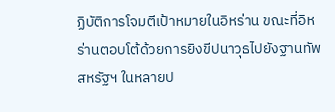ฏิบัติการโจมตีเป้าหมายในอิหร่าน ขณะที่อิหร่านตอบโต้ด้วยการยิงขีปนาวุธไปยังฐานทัพสหรัฐฯ ในหลายป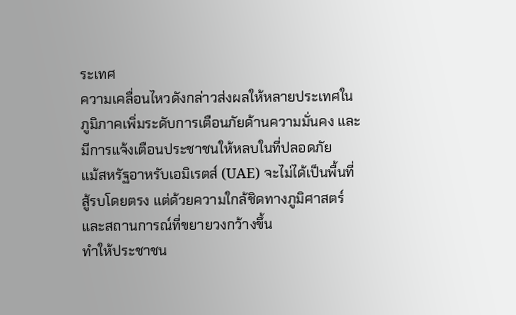ระเทศ
ความเคลื่อนไหวดังกล่าวส่งผลให้หลายประเทศในภูมิภาคเพิ่มระดับการเตือนภัยด้านความมั่นคง และมีการแจ้งเตือนประชาชนให้หลบในที่ปลอดภัย
แม้สหรัฐอาหรับเอมิเรตส์ (UAE) จะไม่ได้เป็นพื้นที่สู้รบโดยตรง แต่ด้วยความใกล้ชิดทางภูมิศาสตร์และสถานการณ์ที่ขยายวงกว้างขึ้น
ทำให้ประชาชน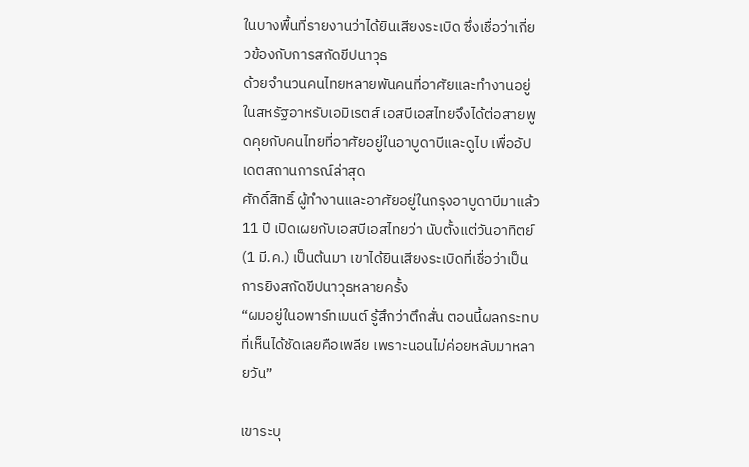ในบางพื้นที่รายงานว่าได้ยินเสียงระเบิด ซึ่งเชื่อว่าเกี่ยวข้องกับการสกัดขีปนาวุธ
ด้วยจำนวนคนไทยหลายพันคนที่อาศัยและทำงานอยู่ในสหรัฐอาหรับเอมิเรตส์ เอสบีเอสไทยจึงได้ต่อสายพูดคุยกับคนไทยที่อาศัยอยู่ในอาบูดาบีและดูไบ เพื่ออัปเดตสถานการณ์ล่าสุด
ศักดิ์สิทธิ์ ผู้ทำงานและอาศัยอยู่ในกรุงอาบูดาบีมาแล้ว 11 ปี เปิดเผยกับเอสบีเอสไทยว่า นับตั้งแต่วันอาทิตย์ (1 มี.ค.) เป็นต้นมา เขาได้ยินเสียงระเบิดที่เชื่อว่าเป็นการยิงสกัดขีปนาวุธหลายครั้ง
“ผมอยู่ในอพาร์ทเมนต์ รู้สึกว่าตึกสั่น ตอนนี้ผลกระทบที่เห็นได้ชัดเลยคือเพลีย เพราะนอนไม่ค่อยหลับมาหลายวัน”

เขาระบุ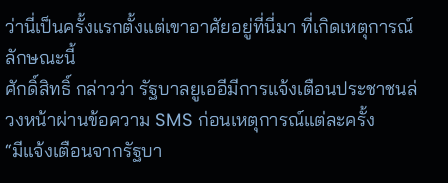ว่านี่เป็นครั้งแรกตั้งแต่เขาอาศัยอยู่ที่นี่มา ที่เกิดเหตุการณ์ลักษณะนี้
ศักดิ์สิทธิ์ กล่าวว่า รัฐบาลยูเออีมีการแจ้งเตือนประชาชนล่วงหน้าผ่านข้อความ SMS ก่อนเหตุการณ์แต่ละครั้ง
“มีแจ้งเตือนจากรัฐบา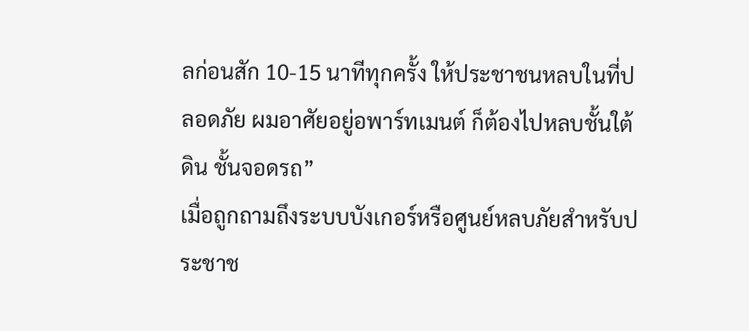ลก่อนสัก 10-15 นาทีทุกครั้ง ให้ประชาชนหลบในที่ปลอดภัย ผมอาศัยอยู่อพาร์ทเมนต์ ก็ต้องไปหลบชั้นใต้ดิน ชั้นจอดรถ”
เมื่อถูกถามถึงระบบบังเกอร์หรือศูนย์หลบภัยสำหรับประชาช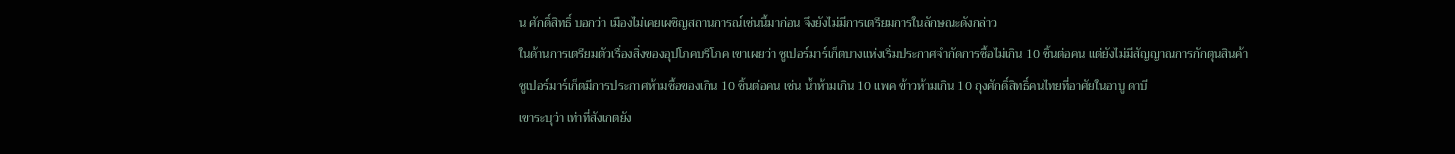น ศักดิ์สิทธิ์ บอกว่า เมืองไม่เคยเผชิญสถานการณ์เช่นนี้มาก่อน จึงยังไม่มีการเตรียมการในลักษณะดังกล่าว
ในด้านการเตรียมตัวเรื่องสิ่งของอุปโภคบริโภค เขาเผยว่า ซูเปอร์มาร์เก็ตบางแห่งเริ่มประกาศจำกัดการซื้อไม่เกิน 10 ชิ้นต่อคน แต่ยังไม่มีสัญญาณการกักตุนสินค้า
ซูเปอร์มาร์เก็ตมีการประกาศห้ามซื้อของเกิน 10 ชิ้นต่อคน เช่น น้ำห้ามเกิน 10 แพค ข้าวห้ามเกิน 10 ถุงศักดิ์สิทธิ์คนไทยที่อาศัยในอาบู ดาบี
เขาระบุว่า เท่าที่สังเกตยัง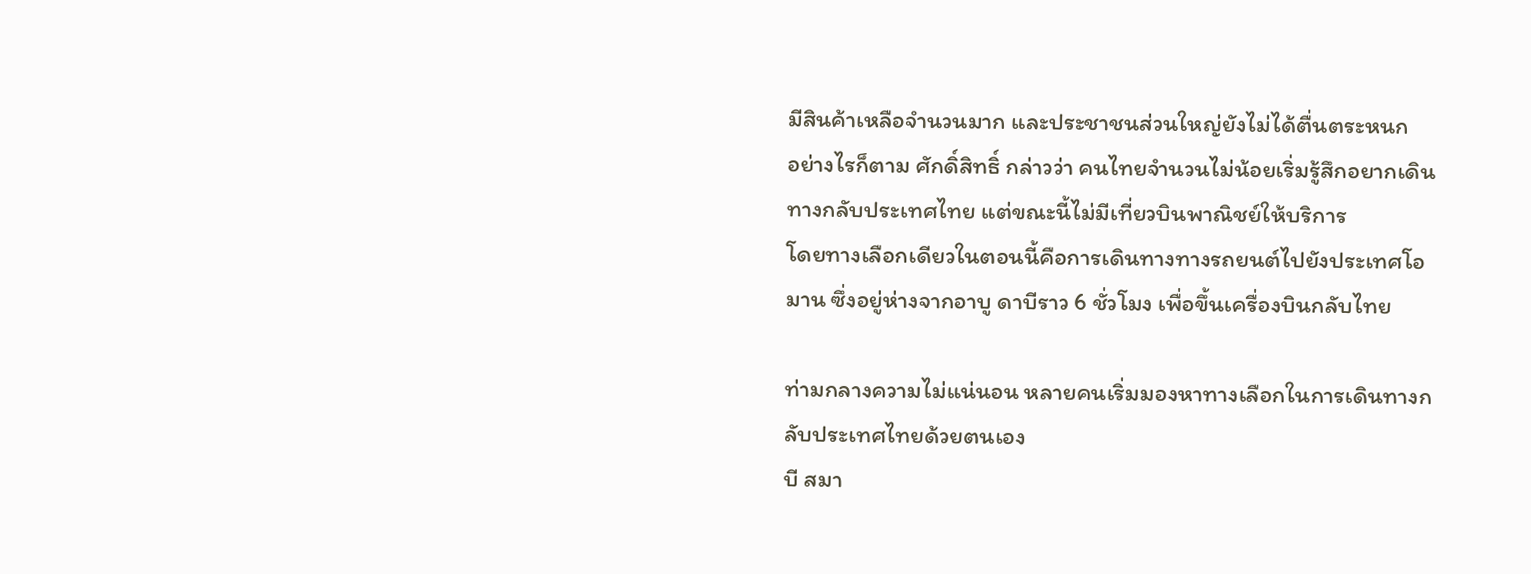มีสินค้าเหลือจำนวนมาก และประชาชนส่วนใหญ่ยังไม่ได้ตื่นตระหนก
อย่างไรก็ตาม ศักดิ์สิทธิ์ กล่าวว่า คนไทยจำนวนไม่น้อยเริ่มรู้สึกอยากเดินทางกลับประเทศไทย แต่ขณะนี้ไม่มีเที่ยวบินพาณิชย์ให้บริการ
โดยทางเลือกเดียวในตอนนี้คือการเดินทางทางรถยนต์ไปยังประเทศโอมาน ซึ่งอยู่ห่างจากอาบู ดาบีราว 6 ชั่วโมง เพื่อขึ้นเครื่องบินกลับไทย

ท่ามกลางความไม่แน่นอน หลายคนเริ่มมองหาทางเลือกในการเดินทางกลับประเทศไทยด้วยตนเอง
บี สมา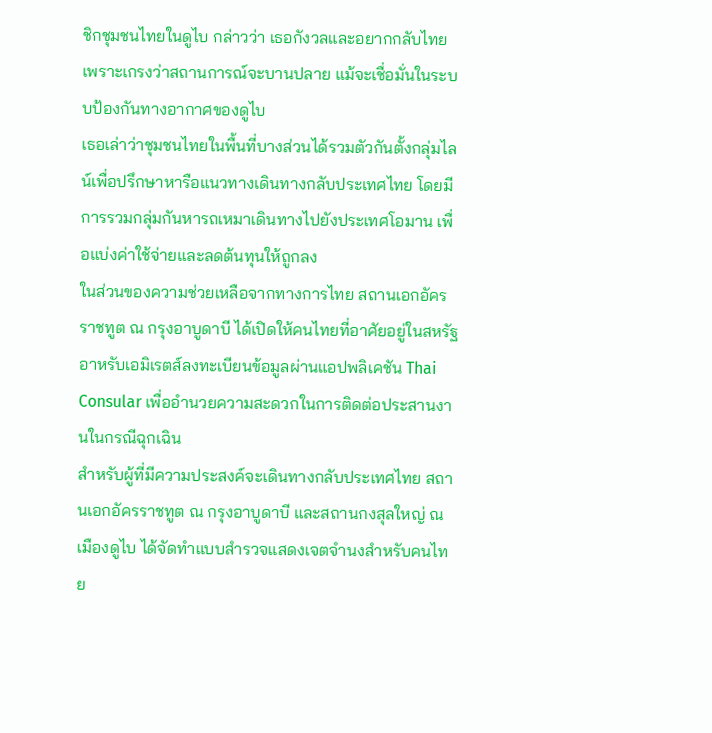ชิกชุมชนไทยในดูไบ กล่าวว่า เธอกังวลและอยากกลับไทยเพราะเกรงว่าสถานการณ์จะบานปลาย แม้จะเชื่อมั่นในระบบป้องกันทางอากาศของดูไบ
เธอเล่าว่าชุมชนไทยในพื้นที่บางส่วนได้รวมตัวกันตั้งกลุ่มไลน์เพื่อปรึกษาหารือแนวทางเดินทางกลับประเทศไทย โดยมีการรวมกลุ่มกันหารถเหมาเดินทางไปยังประเทศโอมาน เพื่อแบ่งค่าใช้จ่ายและลดต้นทุนให้ถูกลง
ในส่วนของความช่วยเหลือจากทางการไทย สถานเอกอัครราชทูต ณ กรุงอาบูดาบี ได้เปิดให้คนไทยที่อาศัยอยู่ในสหรัฐอาหรับเอมิเรตส์ลงทะเบียนข้อมูลผ่านแอปพลิเคชัน Thai Consular เพื่ออำนวยความสะดวกในการติดต่อประสานงานในกรณีฉุกเฉิน
สำหรับผู้ที่มีความประสงค์จะเดินทางกลับประเทศไทย สถานเอกอัครราชทูต ณ กรุงอาบูดาบี และสถานกงสุลใหญ่ ณ เมืองดูไบ ได้จัดทำแบบสำรวจแสดงเจตจำนงสำหรับคนไทย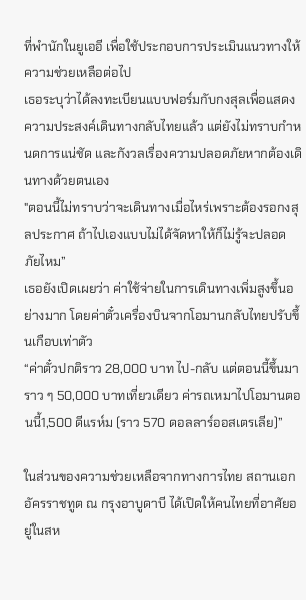ที่พำนักในยูเออี เพื่อใช้ประกอบการประเมินแนวทางให้ความช่วยเหลือต่อไป
เธอระบุว่าได้ลงทะเบียนแบบฟอร์มกับกงสุลเพื่อแสดงความประสงค์เดินทางกลับไทยแล้ว แต่ยังไม่ทราบกำหนดการแน่ชัด และกังวลเรื่องความปลอดภัยหากต้องเดินทางด้วยตนเอง
"ตอนนี้ไม่ทราบว่าจะเดินทางเมื่อไหร่เพราะต้องรอกงสุลประกาศ ถ้าไปเองแบบไม่ได้จัดหาให้ก็ไม่รู้จะปลอดภัยไหม”
เธอยังเปิดเผยว่า ค่าใช้จ่ายในการเดินทางเพิ่มสูงขึ้นอย่างมาก โดยค่าตั๋วเครื่องบินจากโอมานกลับไทยปรับขึ้นเกือบเท่าตัว
“ค่าตั๋วปกติราว 28,000 บาท ไป-กลับ แต่ตอนนี้ขึ้นมาราว ๆ 50,000 บาทเที่ยวเดียว ค่ารถเหมาไปโอมานตอนนี้1,500 ดีแรห์ม (ราว 570 ดอลลาร์ออสเตรเลีย)”

ในส่วนของความช่วยเหลือจากทางการไทย สถานเอกอัครราชทูต ณ กรุงอาบูดาบี ได้เปิดให้คนไทยที่อาศัยอยู่ในสห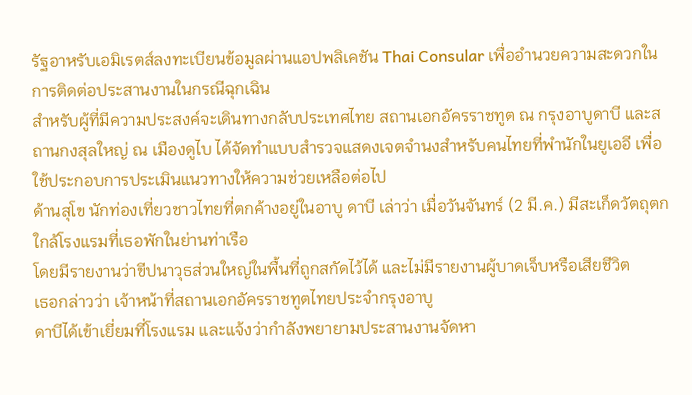รัฐอาหรับเอมิเรตส์ลงทะเบียนข้อมูลผ่านแอปพลิเคชัน Thai Consular เพื่ออำนวยความสะดวกในการติดต่อประสานงานในกรณีฉุกเฉิน
สำหรับผู้ที่มีความประสงค์จะเดินทางกลับประเทศไทย สถานเอกอัครราชทูต ณ กรุงอาบูดาบี และสถานกงสุลใหญ่ ณ เมืองดูไบ ได้จัดทำแบบสำรวจแสดงเจตจำนงสำหรับคนไทยที่พำนักในยูเออี เพื่อใช้ประกอบการประเมินแนวทางให้ความช่วยเหลือต่อไป
ด้านสุโข นักท่องเที่ยวชาวไทยที่ตกค้างอยู่ในอาบู ดาบี เล่าว่า เมื่อวันจันทร์ (2 มี.ค.) มีสะเก็ดวัตถุตกใกล้โรงแรมที่เธอพักในย่านท่าเรือ
โดยมีรายงานว่าขีปนาวุธส่วนใหญ่ในพื้นที่ถูกสกัดไว้ได้ และไม่มีรายงานผู้บาดเจ็บหรือเสียชีวิต
เธอกล่าวว่า เจ้าหน้าที่สถานเอกอัครราชทูตไทยประจำกรุงอาบู
ดาบีได้เข้าเยี่ยมที่โรงแรม และแจ้งว่ากำลังพยายามประสานงานจัดหา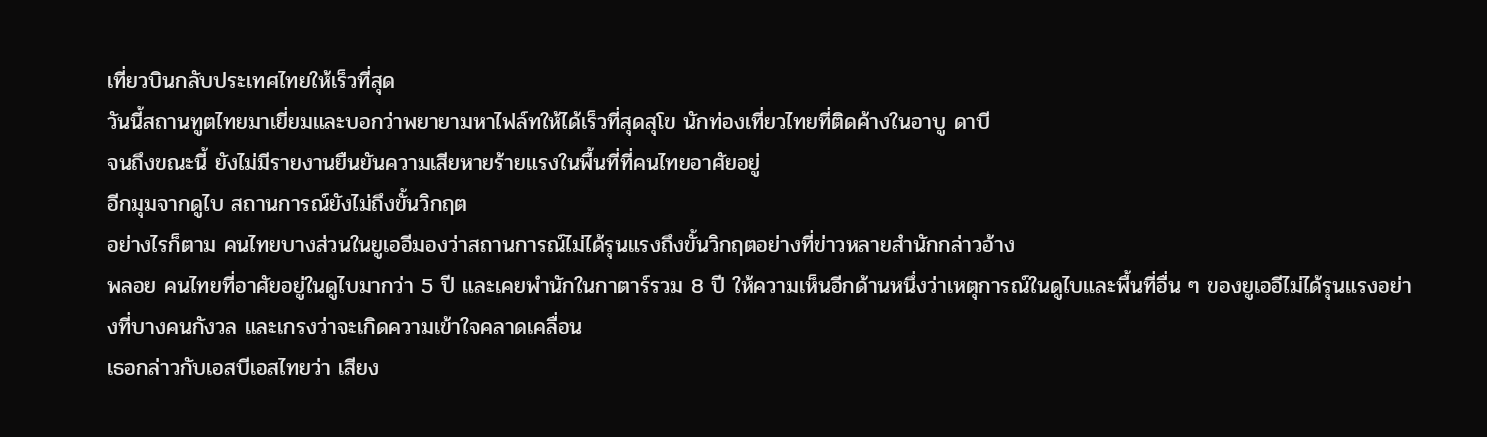เที่ยวบินกลับประเทศไทยให้เร็วที่สุด
วันนี้สถานทูตไทยมาเยี่ยมและบอกว่าพยายามหาไฟล์ทให้ได้เร็วที่สุดสุโข นักท่องเที่ยวไทยที่ติดค้างในอาบู ดาบี
จนถึงขณะนี้ ยังไม่มีรายงานยืนยันความเสียหายร้ายแรงในพื้นที่ที่คนไทยอาศัยอยู่
อีกมุมจากดูไบ สถานการณ์ยังไม่ถึงขั้นวิกฤต
อย่างไรก็ตาม คนไทยบางส่วนในยูเออีมองว่าสถานการณ์ไม่ได้รุนแรงถึงขั้นวิกฤตอย่างที่ข่าวหลายสำนักกล่าวอ้าง
พลอย คนไทยที่อาศัยอยู่ในดูไบมากว่า 5 ปี และเคยพำนักในกาตาร์รวม 8 ปี ให้ความเห็นอีกด้านหนึ่งว่าเหตุการณ์ในดูไบและพื้นที่อื่น ๆ ของยูเออีไม่ได้รุนแรงอย่างที่บางคนกังวล และเกรงว่าจะเกิดความเข้าใจคลาดเคลื่อน
เธอกล่าวกับเอสบีเอสไทยว่า เสียง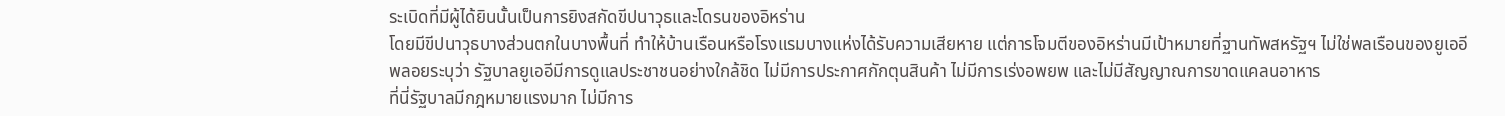ระเบิดที่มีผู้ได้ยินนั้นเป็นการยิงสกัดขีปนาวุธและโดรนของอิหร่าน
โดยมีขีปนาวุธบางส่วนตกในบางพื้นที่ ทำให้บ้านเรือนหรือโรงแรมบางแห่งได้รับความเสียหาย แต่การโจมตีของอิหร่านมีเป้าหมายที่ฐานทัพสหรัฐฯ ไม่ใช่พลเรือนของยูเออี
พลอยระบุว่า รัฐบาลยูเออีมีการดูแลประชาชนอย่างใกล้ชิด ไม่มีการประกาศกักตุนสินค้า ไม่มีการเร่งอพยพ และไม่มีสัญญาณการขาดแคลนอาหาร
ที่นี่รัฐบาลมีกฎหมายแรงมาก ไม่มีการ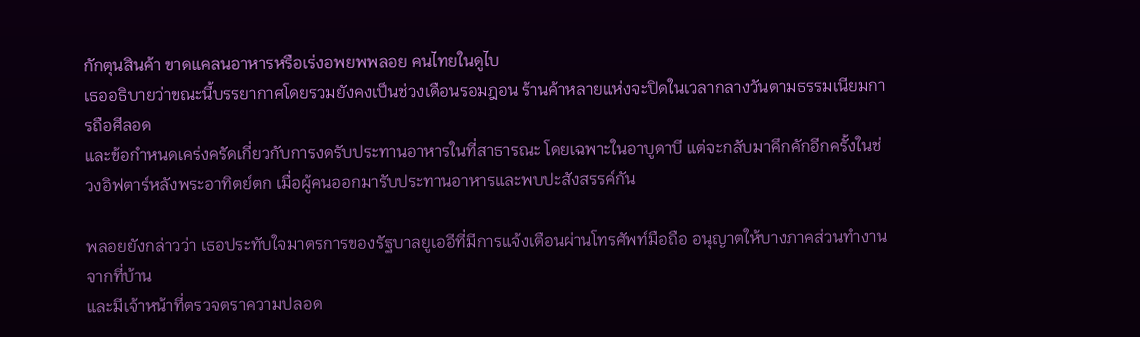กักตุนสินค้า ขาดแคลนอาหารหรือเร่งอพยพพลอย คนไทยในดูไบ
เธออธิบายว่าขณะนี้บรรยากาศโดยรวมยังคงเป็นช่วงเดือนรอมฎอน ร้านค้าหลายแห่งจะปิดในเวลากลางวันตามธรรมเนียมการถือศีลอด
และข้อกำหนดเคร่งครัดเกี่ยวกับการงดรับประทานอาหารในที่สาธารณะ โดยเฉพาะในอาบูดาบี แต่จะกลับมาคึกคักอีกครั้งในช่วงอิฟตาร์หลังพระอาทิตย์ตก เมื่อผู้คนออกมารับประทานอาหารและพบปะสังสรรค์กัน

พลอยยังกล่าวว่า เธอประทับใจมาตรการของรัฐบาลยูเออีที่มีการแจ้งเตือนผ่านโทรศัพท์มือถือ อนุญาตให้บางภาคส่วนทำงานจากที่บ้าน
และมีเจ้าหน้าที่ตรวจตราความปลอด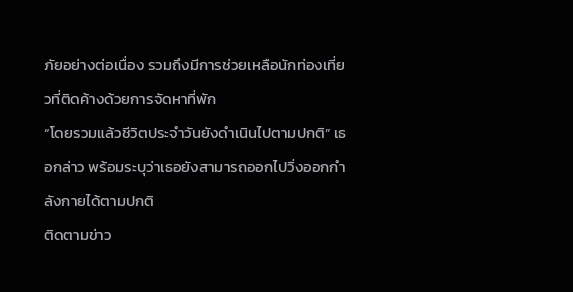ภัยอย่างต่อเนื่อง รวมถึงมีการช่วยเหลือนักท่องเที่ยวที่ติดค้างด้วยการจัดหาที่พัก
“โดยรวมแล้วชีวิตประจำวันยังดำเนินไปตามปกติ” เธอกล่าว พร้อมระบุว่าเธอยังสามารถออกไปวิ่งออกกำลังกายได้ตามปกติ
ติดตามข่าว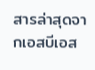สารล่าสุดจากเอสบีเอส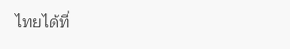ไทยได้ที่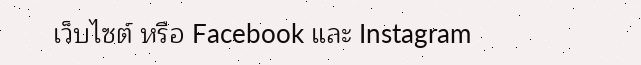เว็บไซต์ หรือ Facebook และ Instagram